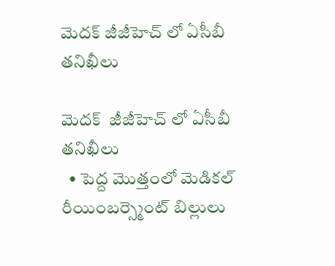మెదక్ జీజీహెచ్ లో ఏసీబీ తనిఖీలు

మెదక్  జీజీహెచ్ లో ఏసీబీ తనిఖీలు
  • పెద్ద మొత్తంలో మెడికల్ రీయింబర్స్మెంట్ బిల్లులు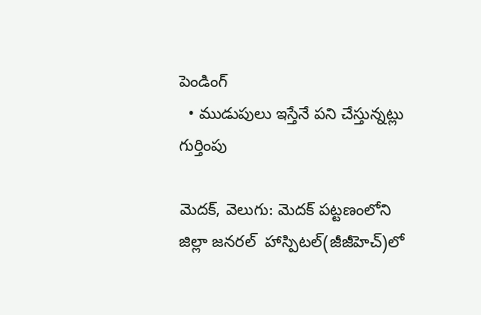పెండింగ్
  • ముడుపులు ఇస్తేనే పని చేస్తున్నట్లు గుర్తింపు

మెదక్, వెలుగు: మెదక్ పట్టణంలోని జిల్లా జనరల్  హాస్పిటల్(జీజీహెచ్)లో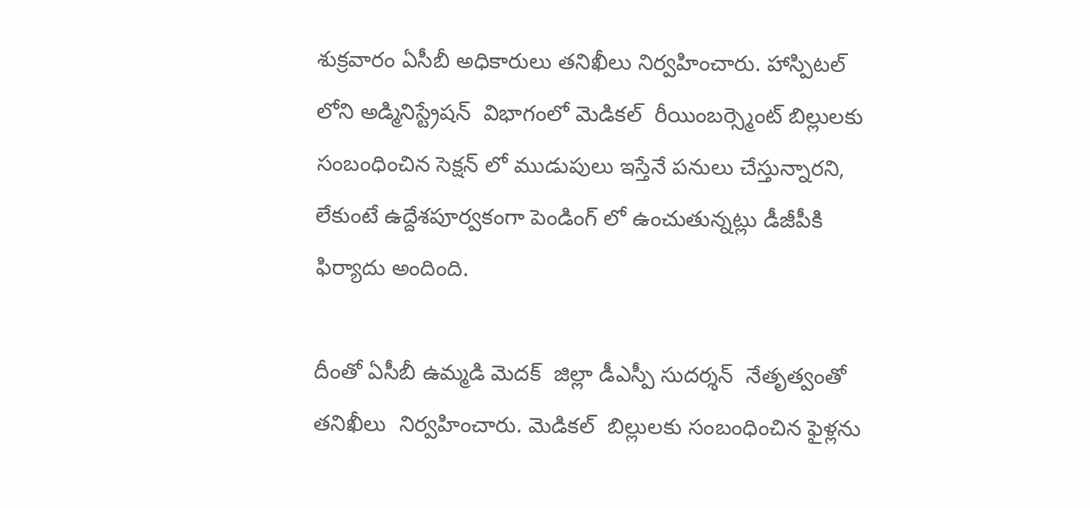శుక్రవారం ఏసీబీ అధికారులు తనిఖీలు నిర్వహించారు. హాస్పిటల్ లోని అడ్మినిస్ట్రేషన్  విభాగంలో మెడికల్  రీయింబర్స్మెంట్ బిల్లులకు సంబంధించిన సెక్షన్ లో ముడుపులు ఇస్తేనే పనులు చేస్తున్నారని, లేకుంటే ఉద్దేశపూర్వకంగా పెండింగ్ లో ఉంచుతున్నట్లు డీజీపీకి ఫిర్యాదు అందింది.

దీంతో ఏసీబీ ఉమ్మడి మెదక్  జిల్లా డీఎస్పీ సుదర్శన్  నేతృత్వంతో తనిఖీలు  నిర్వహించారు. మెడికల్  బిల్లులకు సంబంధించిన ఫైళ్లను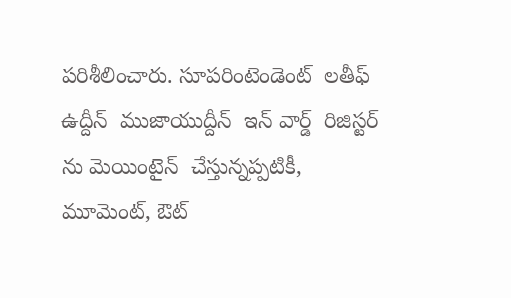పరిశీలించారు. సూపరింటెండెంట్  లతీఫ్ ఉద్దీన్  ముజాయుద్దీన్  ఇన్ వార్డ్  రిజిస్టర్ ను మెయింటైన్  చేస్తున్నప్పటికీ, మూమెంట్, ఔట్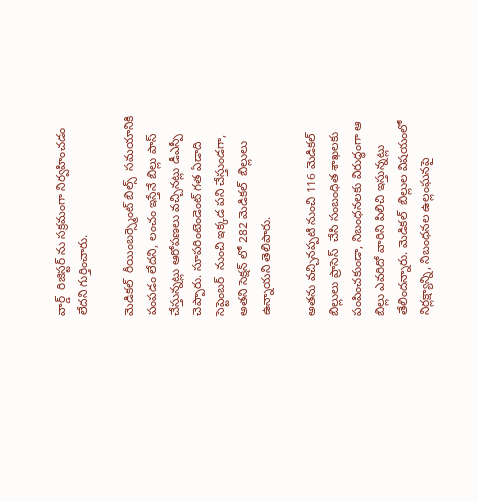వార్డ్  రిజిస్టర్ ను సక్రమంగా నిర్వహించడం లేదని గుర్తించారు.

మెడికల్  రీయింబర్స్మెంట్ బిల్స్  సమయానికి పంపడం లేదని, లంచం ఇస్తేనే బిల్లు పాస్  చేస్తున్నట్లు ఆరోపణలు వచ్చినట్లు డీఎస్పీ చెప్పారు. సూపరింటెండెంట్ గత ఏడాది సెప్టెంబర్  నుంచి ఇక్కడ పని చేస్తుండగా, అతని సెక్షన్ లో 282 మెడికల్  బిల్లులు ఉన్నాయని తెలిపారు.

అతను వచ్చినప్పటి నుంచి 116 మెడికల్  బిల్లులు ప్రాసెస్  చేసి సంబంధిత శాఖలకు పంపించకుండా, నిబంధనలకు విరుద్ధంగా ఆ బిల్లు ఎవరిదో వారిని పిలిచి ఇస్తున్నట్లు తేలిందన్నారు. మెడికల్  బిల్లుల విషయంలో నిర్లక్ష్యాన్ని, నిబంధనల ఉల్లంఘనపై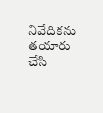నివేదికను తయారు చేసి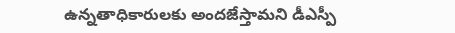ఉన్నతాధికారులకు అందజేస్తామని డీఎస్పీ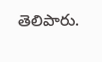తెలిపారు.